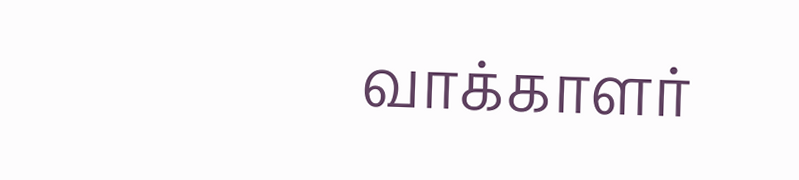வாக்காளர்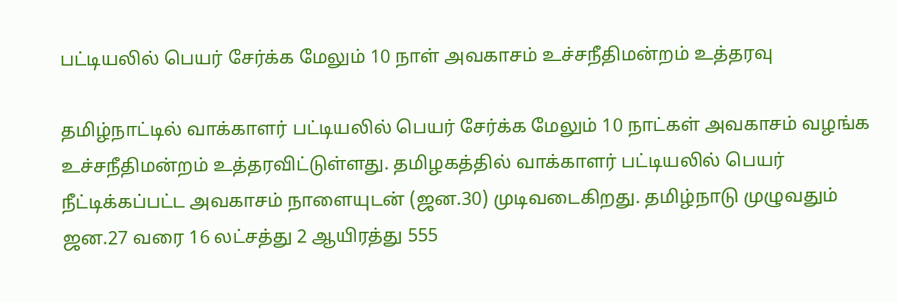பட்டியலில் பெயர் சேர்க்க மேலும் 10 நாள் அவகாசம் உச்சநீதிமன்றம் உத்தரவு

தமிழ்நாட்டில் வாக்காளர் பட்டியலில் பெயர் சேர்க்க மேலும் 10 நாட்கள் அவகாசம் வழங்க உச்சநீதிமன்றம் உத்தரவிட்டுள்ளது. தமிழகத்தில் வாக்காளர் பட்டியலில் பெயர் நீட்டிக்கப்பட்ட அவகாசம் நாளையுடன் (ஜன.30) முடிவடைகிறது. தமிழ்நாடு முழுவதும் ஜன.27 வரை 16 லட்சத்து 2 ஆயிரத்து 555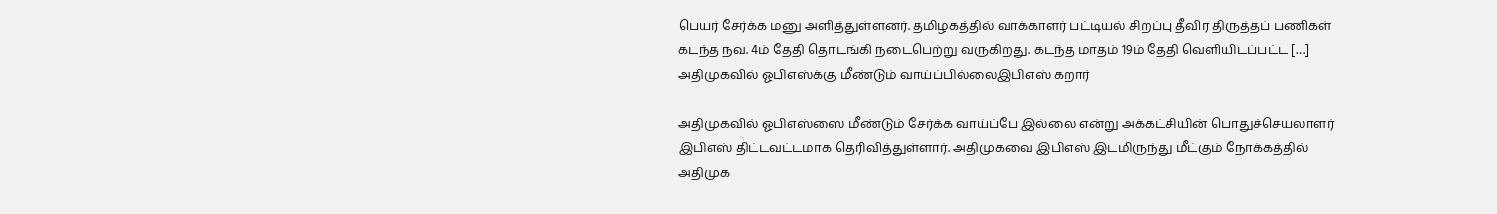பெயர் சேர்க்க மனு அளித்துள்ளனர். தமிழகத்தில் வாக்காளர் பட்டியல் சிறப்பு தீவிர திருத்தப் பணிகள் கடந்த நவ. 4ம் தேதி தொடங்கி நடைபெற்று வருகிறது. கடந்த மாதம் 19ம் தேதி வெளியிடப்பட்ட […]
அதிமுகவில் ஓபிஎஸ்க்கு மீண்டும் வாய்ப்பில்லைஇபிஎஸ் கறார்

அதிமுகவில் ஓபிஎஸ்ஸை மீண்டும் சேர்க்க வாய்ப்பே இல்லை என்று அக்கட்சியின் பொதுச்செயலாளர் இபிஎஸ் திட்டவட்டமாக தெரிவித்துள்ளார். அதிமுகவை இபிஎஸ் இடமிருந்து மீட்கும் நோக்கத்தில் அதிமுக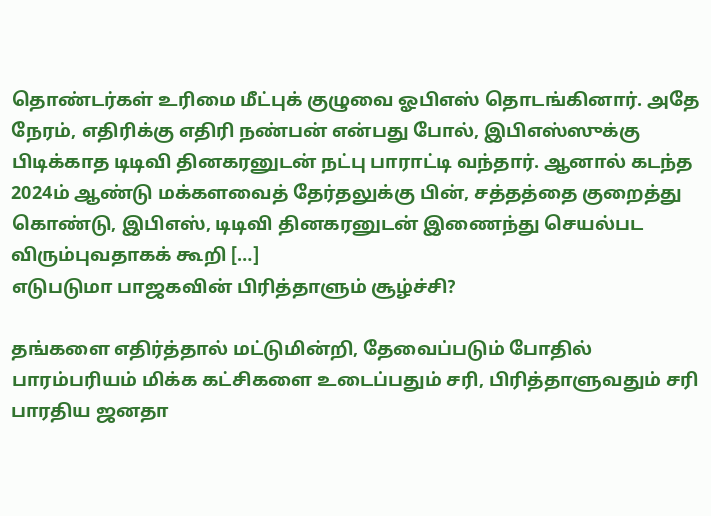தொண்டர்கள் உரிமை மீட்புக் குழுவை ஓபிஎஸ் தொடங்கினார். அதே நேரம், எதிரிக்கு எதிரி நண்பன் என்பது போல், இபிஎஸ்ஸுக்கு பிடிக்காத டிடிவி தினகரனுடன் நட்பு பாராட்டி வந்தார். ஆனால் கடந்த 2024ம் ஆண்டு மக்களவைத் தேர்தலுக்கு பின், சத்தத்தை குறைத்து கொண்டு, இபிஎஸ், டிடிவி தினகரனுடன் இணைந்து செயல்பட விரும்புவதாகக் கூறி […]
எடுபடுமா பாஜகவின் பிரித்தாளும் சூழ்ச்சி?

தங்களை எதிர்த்தால் மட்டுமின்றி, தேவைப்படும் போதில் பாரம்பரியம் மிக்க கட்சிகளை உடைப்பதும் சரி, பிரித்தாளுவதும் சரி பாரதிய ஜனதா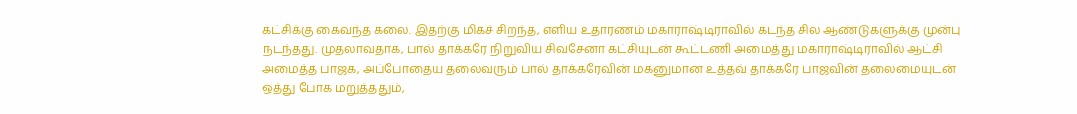கட்சிக்கு கைவந்த கலை. இதற்கு மிகச் சிறந்த, எளிய உதாரணம் மகாராஷ்டிராவில் கடந்த சில ஆண்டுகளுக்கு முன்பு நடந்தது. முதலாவதாக, பால் தாக்கரே நிறுவிய சிவசேனா கட்சியுடன் கூட்டணி அமைத்து மகாராஷ்டிராவில் ஆட்சி அமைத்த பாஜக, அப்போதைய தலைவரும் பால் தாக்கரேவின் மகனுமான உத்தவ் தாக்கரே பாஜவின் தலைமையுடன் ஒத்து போக மறுத்ததும்,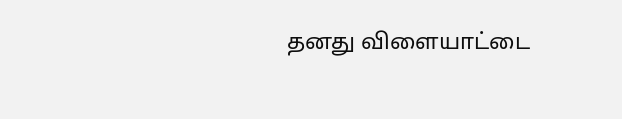தனது விளையாட்டை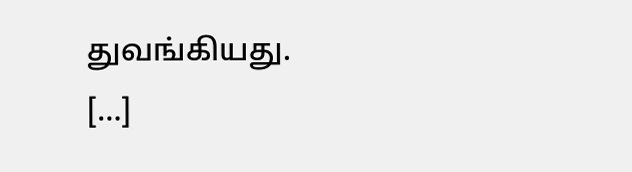துவங்கியது. […]